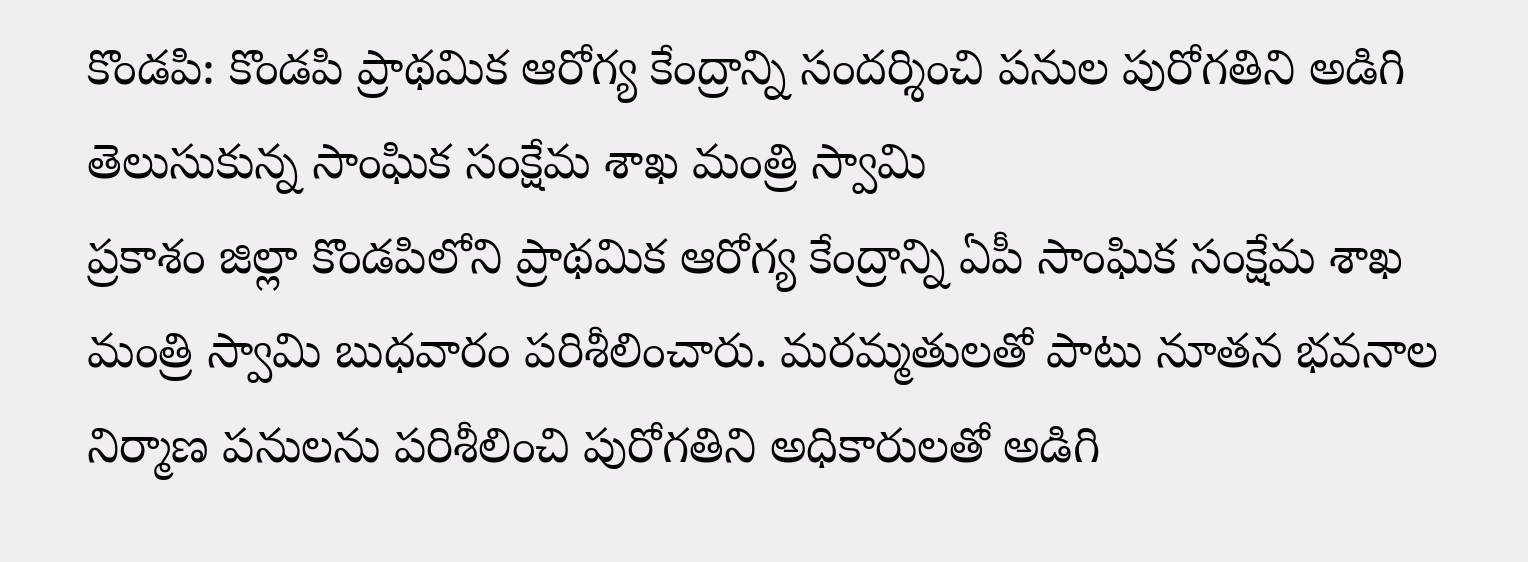కొండపి: కొండపి ప్రాథమిక ఆరోగ్య కేంద్రాన్ని సందర్శించి పనుల పురోగతిని అడిగి తెలుసుకున్న సాంఘిక సంక్షేమ శాఖ మంత్రి స్వామి
ప్రకాశం జిల్లా కొండపిలోని ప్రాథమిక ఆరోగ్య కేంద్రాన్ని ఏపీ సాంఘిక సంక్షేమ శాఖ మంత్రి స్వామి బుధవారం పరిశీలించారు. మరమ్మతులతో పాటు నూతన భవనాల నిర్మాణ పనులను పరిశీలించి పురోగతిని అధికారులతో అడిగి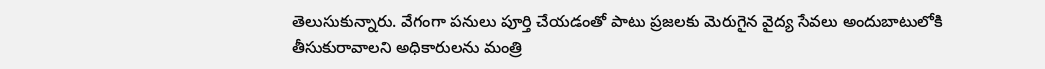తెలుసుకున్నారు. వేగంగా పనులు పూర్తి చేయడంతో పాటు ప్రజలకు మెరుగైన వైద్య సేవలు అందుబాటులోకి తీసుకురావాలని అధికారులను మంత్రి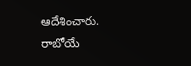ఆదేశించారు. రాబోయే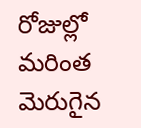రోజుల్లో మరింత మెరుగైన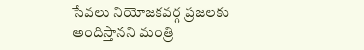సేవలు నియోజకవర్గ ప్రజలకు అందిస్తానని మంత్రి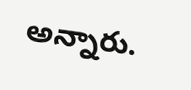అన్నారు.